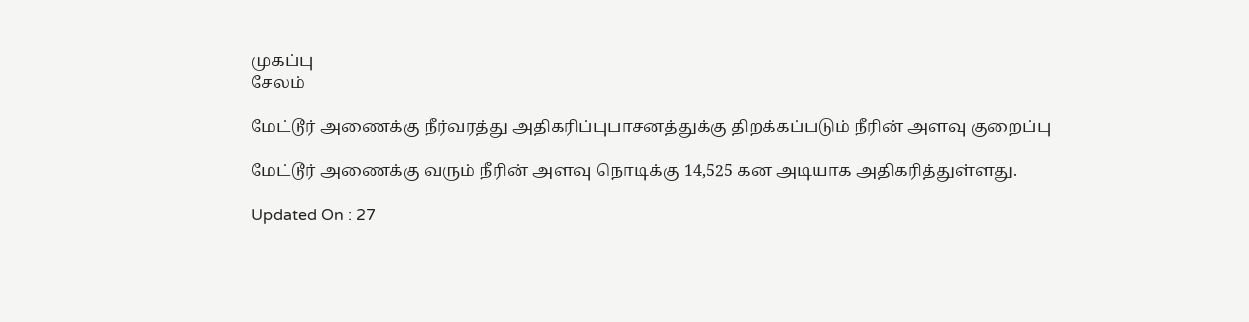முகப்பு
சேலம்

மேட்டூர் அணைக்கு நீர்வரத்து அதிகரிப்புபாசனத்துக்கு திறக்கப்படும் நீரின் அளவு குறைப்பு

மேட்டூர் அணைக்கு வரும் நீரின் அளவு நொடிக்கு 14,525 கன அடியாக அதிகரித்துள்ளது.

Updated On : 27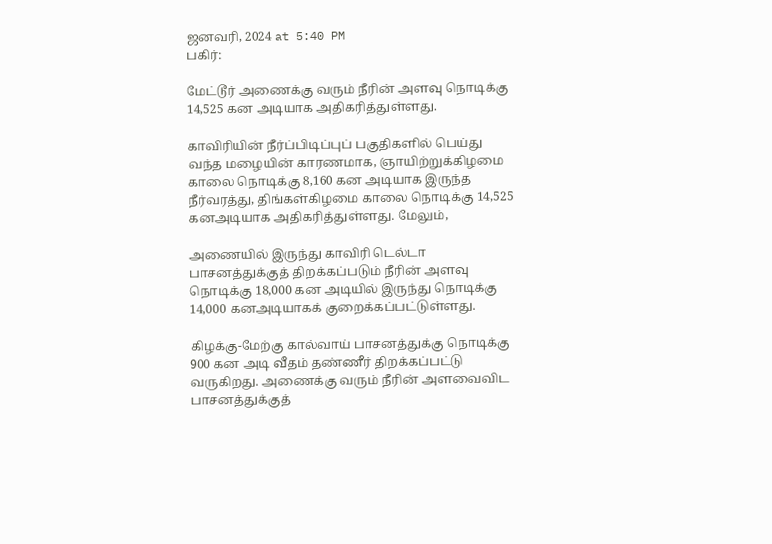ஜனவரி, 2024 at 5:40 PM
பகிர்:

மேட்டூர் அணைக்கு வரும் நீரின் அளவு நொடிக்கு 14,525 கன அடியாக அதிகரித்துள்ளது.

காவிரியின் நீர்ப்பிடிப்புப் பகுதிகளில் பெய்து வந்த மழையின் காரணமாக, ஞாயிற்றுக்கிழமை காலை நொடிக்கு 8,160 கன அடியாக இருந்த நீர்வரத்து, திங்கள்கிழமை காலை நொடிக்கு 14,525 கனஅடியாக அதிகரித்துள்ளது. மேலும்,

அணையில் இருந்து காவிரி டெல்டா பாசனத்துக்குத் திறக்கப்படும் நீரின் அளவு நொடிக்கு 18,000 கன அடியில் இருந்து நொடிக்கு 14,000 கனஅடியாகக் குறைக்கப்பட்டுள்ளது.

கிழக்கு-மேற்கு கால்வாய் பாசனத்துக்கு நொடிக்கு 900 கன அடி வீதம் தண்ணீர் திறக்கப்பட்டு வருகிறது. அணைக்கு வரும் நீரின் அளவைவிட பாசனத்துக்குத்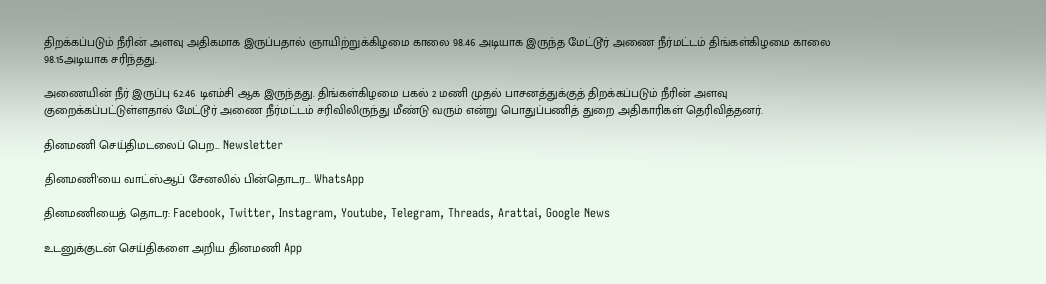திறக்கப்படும் நீரின் அளவு அதிகமாக இருப்பதால் ஞாயிற்றுக்கிழமை காலை 98.46 அடியாக இருந்த மேட்டூர் அணை நீர்மட்டம் திங்கள்கிழமை காலை 98.15அடியாக சரிந்தது.

அணையின் நீர் இருப்பு 62.46 டிஎம்சி ஆக இருந்தது. திங்கள்கிழமை பகல் 2 மணி முதல் பாசனத்துக்குத் திறக்கப்படும் நீரின் அளவு குறைக்கப்பட்டுள்ளதால் மேட்டூர் அணை நீர்மட்டம் சரிவிலிருந்து மீண்டு வரும் என்று பொதுப்பணித் துறை அதிகாரிகள் தெரிவித்தனர்.

தினமணி செய்திமடலைப் பெற... Newsletter

தினமணி'யை வாட்ஸ்ஆப் சேனலில் பின்தொடர... WhatsApp

தினமணியைத் தொடர: Facebook, Twitter, Instagram, Youtube, Telegram, Threads, Arattai, Google News

உடனுக்குடன் செய்திகளை அறிய தினமணி App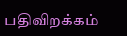பதிவிறக்கம்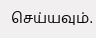செய்யவும்.